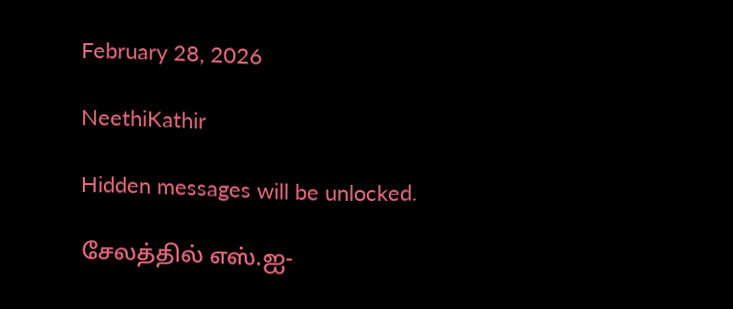February 28, 2026

NeethiKathir

Hidden messages will be unlocked.

சேலத்தில் எஸ்.ஐ-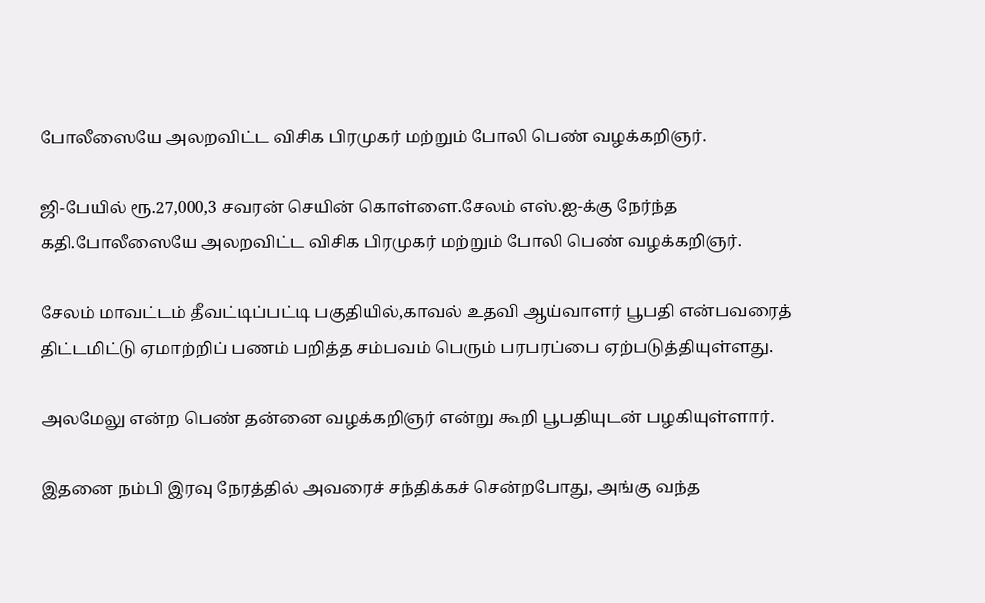போலீஸையே அலறவிட்ட விசிக பிரமுகர் மற்றும் போலி பெண் வழக்கறிஞர்.

ஜி-பேயில் ரூ.27,000,3 சவரன் செயின் கொள்ளை.சேலம் எஸ்.ஐ-க்கு நேர்ந்த கதி.போலீஸையே அலறவிட்ட விசிக பிரமுகர் மற்றும் போலி பெண் வழக்கறிஞர்.

சேலம் மாவட்டம் தீவட்டிப்பட்டி பகுதியில்,காவல் உதவி ஆய்வாளர் பூபதி என்பவரைத் திட்டமிட்டு ஏமாற்றிப் பணம் பறித்த சம்பவம் பெரும் பரபரப்பை ஏற்படுத்தியுள்ளது.

அலமேலு என்ற பெண் தன்னை வழக்கறிஞர் என்று கூறி பூபதியுடன் பழகியுள்ளார்.

இதனை நம்பி இரவு நேரத்தில் அவரைச் சந்திக்கச் சென்றபோது, அங்கு வந்த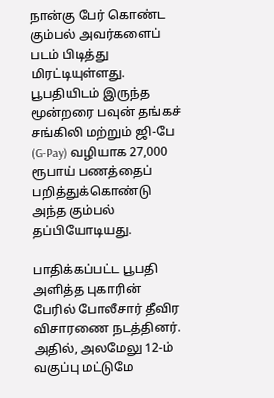நான்கு பேர் கொண்ட கும்பல் அவர்களைப் படம் பிடித்து மிரட்டியுள்ளது. பூபதியிடம் இருந்த மூன்றரை பவுன் தங்கச் சங்கிலி மற்றும் ஜி-பே (G-Pay) வழியாக 27,000 ரூபாய் பணத்தைப் பறித்துக்கொண்டு அந்த கும்பல் தப்பியோடியது.

பாதிக்கப்பட்ட பூபதி அளித்த புகாரின் பேரில் போலீசார் தீவிர விசாரணை நடத்தினர். அதில், அலமேலு 12-ம் வகுப்பு மட்டுமே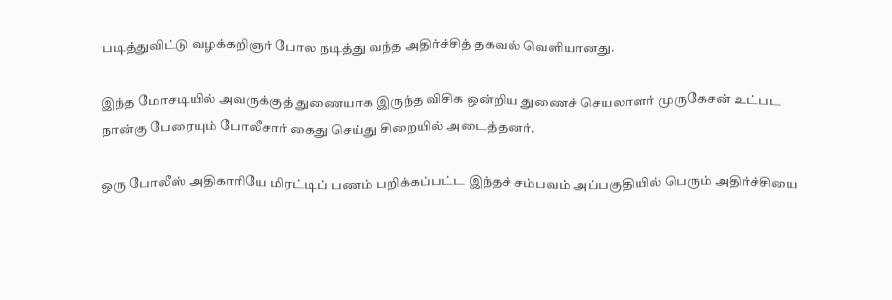படித்துவிட்டு வழக்கறிஞர் போல நடித்து வந்த அதிர்ச்சித் தகவல் வெளியானது.

இந்த மோசடியில் அவருக்குத் துணையாக இருந்த விசிக ஒன்றிய துணைச் செயலாளர் முருகேசன் உட்பட நான்கு பேரையும் போலீசார் கைது செய்து சிறையில் அடைத்தனர்.

ஒரு போலீஸ் அதிகாரியே மிரட்டிப் பணம் பறிக்கப்பட்ட இந்தச் சம்பவம் அப்பகுதியில் பெரும் அதிர்ச்சியை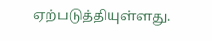ஏற்படுத்தியுள்ளது.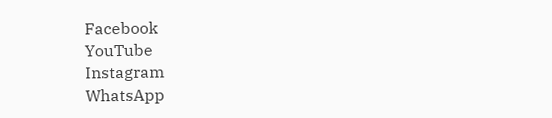Facebook
YouTube
Instagram
WhatsApp